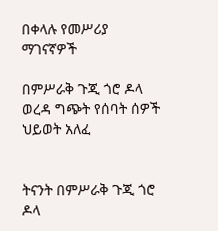በቀላሉ የመሥሪያ ማገናኛዎች

በምሥራቅ ጉጂ ጎሮ ዶላ ወረዳ ግጭት የሰባት ሰዎች ህይወት አለፈ


ትናንት በምሥራቅ ጉጂ ጎሮ ዶላ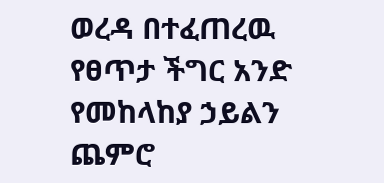ወረዳ በተፈጠረዉ የፀጥታ ችግር አንድ የመከላከያ ኃይልን ጨምሮ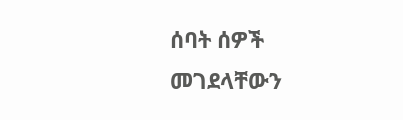ሰባት ሰዎች መገደላቸውን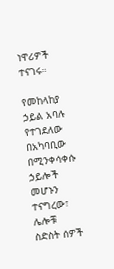ነዋሪዎች ተናገሩ።

የመከላከያ ኃይል አባሉ የተገደለው በአካባቢው በሚንቀሳቀሱ ኃይሎች መሆኑን ተናግረው፣ ሌሎቹ ስድስት ሰዎች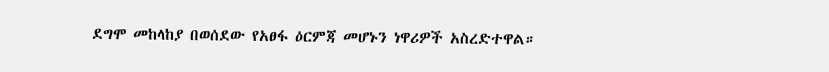ደግሞ መከላከያ በወሰደው የአፀፋ ዕርምጃ መሆኑን ነዋሪዎች አስረድተዋል።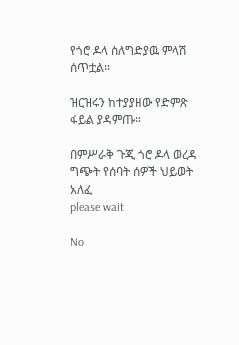የጎሮ ዶላ ስለግድያዉ ምላሽ ሰጥቷል፡፡

ዝርዝሩን ከተያያዘው የድምጽ ፋይል ያዳምጡ።

በምሥራቅ ጉጂ ጎሮ ዶላ ወረዳ ግጭት የሰባት ሰዎች ህይወት አለፈ
please wait

No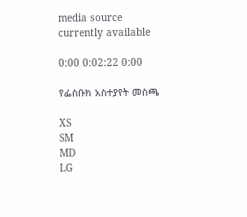media source currently available

0:00 0:02:22 0:00

የፌስቡክ አስተያየት መስጫ

XS
SM
MD
LG